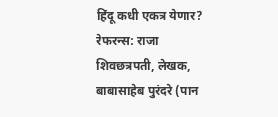हिंदू कधी एकत्र येणार?
रेफरन्स: राजा शिवछत्रपती, लेखक, बाबासाहेब पुरंदरे (पान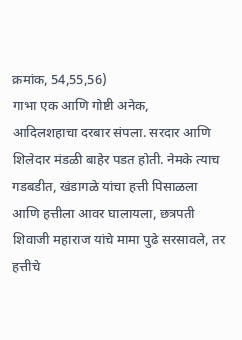क्रमांक, 54,55,56)
गाभा एक आणि गोष्टी अनेक,
आदिलशहाचा दरबार संपला. सरदार आणि शिलेदार मंडळी बाहेर पडत होती. नेमके त्याच गडबडीत, खंडागळे यांचा हत्ती पिसाळला आणि हत्तीला आवर घालायला, छत्रपती शिवाजी महाराज यांचे मामा पुढे सरसावले, तर हत्तीचे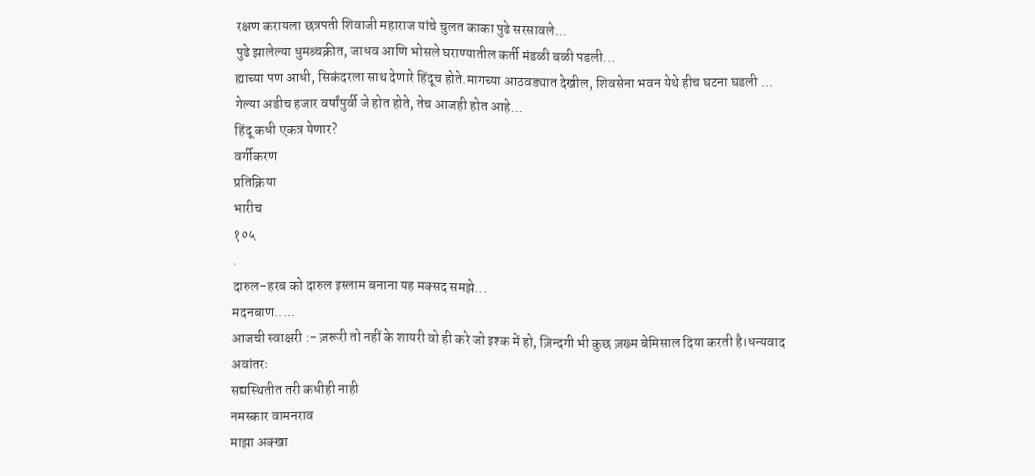रक्षण करायला छत्रपती शिवाजी महाराज यांचे चुलत काका पुढे सरसावले...
पुढे झालेल्या धुमश्र्चक्रीत, जाधव आणि भोसले घराण्यातील कर्ती मंडळी बळी पडली...
ह्याच्या पण आधी, सिकंदरला साथ देणारे हिंदूच होते.मागच्या आठवड्यात देखील, शिवसेना भवन येथे हीच घटना घडली ...
गेल्या अडीच हजार वर्षांपुर्वी जे होत होते, तेच आजही होत आहे...
हिंदू कधी एकत्र येणार?
वर्गीकरण
प्रतिक्रिया
भारीच
१०५
.
दारुल-हरब को दारुल इस्लाम बनाना यह मक्सद समझे...
मदनबाण.....
आजची स्वाक्षरी :- ज़रूरी तो नहीं के शायरी वो ही करे जो इश्क में हो, ज़िन्दगी भी कुछ ज़ख्म बेमिसाल दिया करती है।धन्यवाद
अवांतरः
सद्यस्थितीत तरी कधीही नाही
नमस्कार वामनराव
माझा अक्खा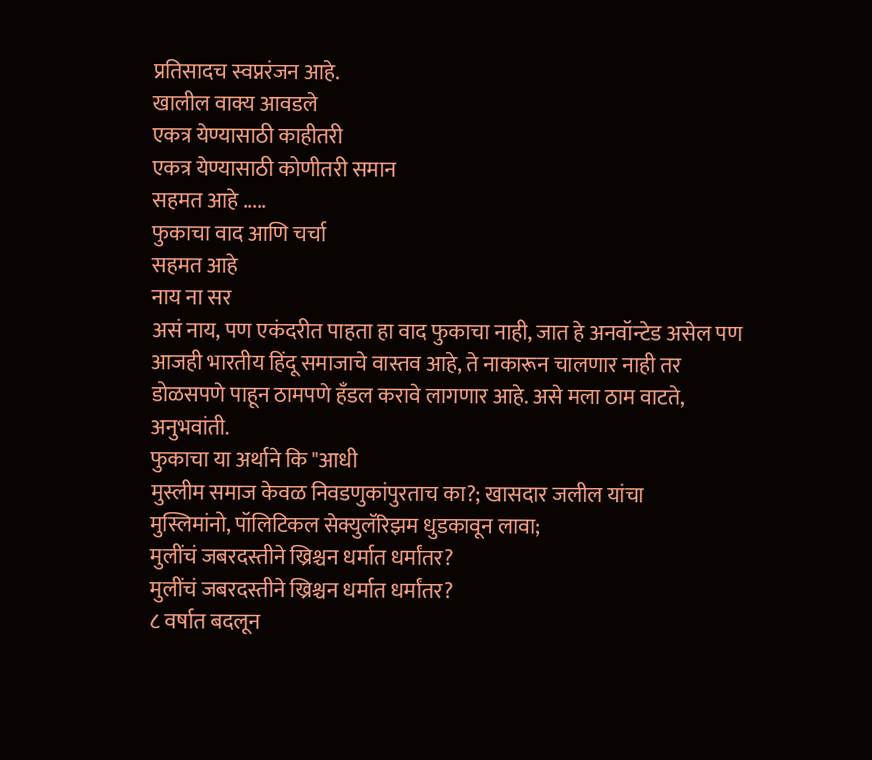प्रतिसादच स्वप्नरंजन आहे.
खालील वाक्य आवडले
एकत्र येण्यासाठी काहीतरी
एकत्र येण्यासाठी कोणीतरी समान
सहमत आहे .....
फुकाचा वाद आणि चर्चा
सहमत आहे
नाय ना सर
असं नाय, पण एकंदरीत पाहता हा वाद फुकाचा नाही, जात हे अनवॉन्टेड असेल पण आजही भारतीय हिंदू समाजाचे वास्तव आहे, ते नाकारून चालणार नाही तर डोळसपणे पाहून ठामपणे हँडल करावे लागणार आहे. असे मला ठाम वाटते, अनुभवांती.
फुकाचा या अर्थाने कि "आधी
मुस्लीम समाज केवळ निवडणुकांपुरताच का?; खासदार जलील यांचा
मुस्लिमांनो, पॉलिटिकल सेक्युलॅरिझम धुडकावून लावा;
मुलींचं जबरदस्तीने ख्रिश्चन धर्मात धर्मांतर?
मुलींचं जबरदस्तीने ख्रिश्चन धर्मात धर्मांतर?
८ वर्षात बदलून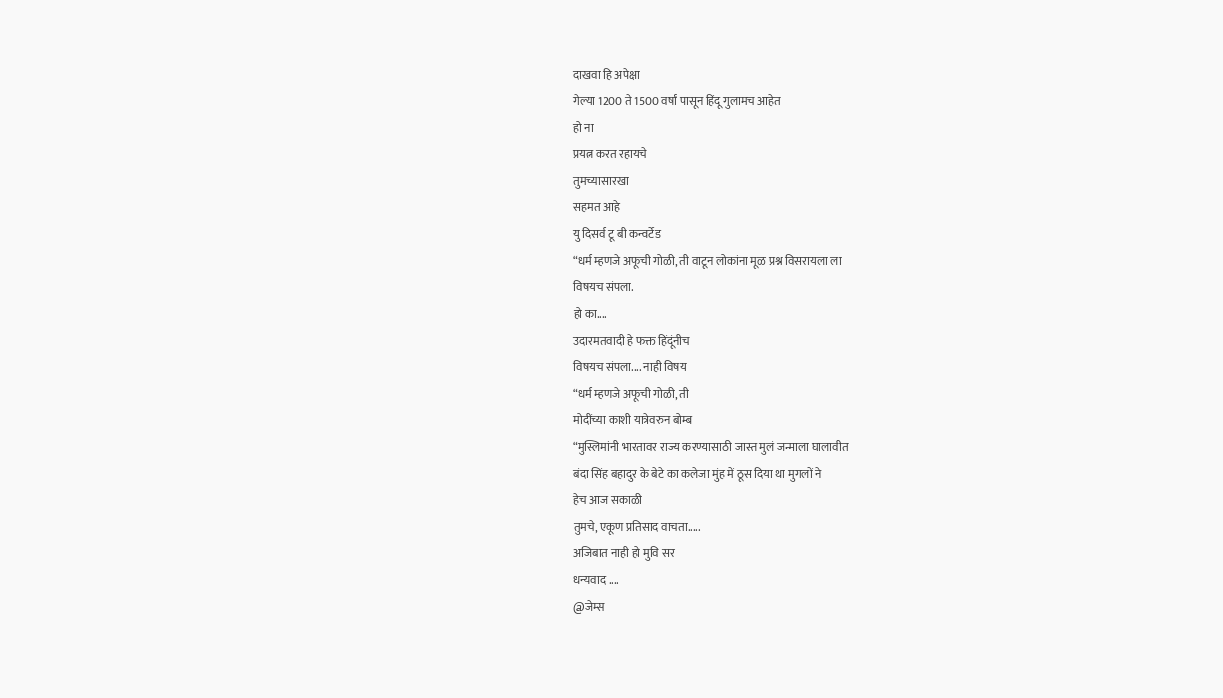दाखवा हि अपेक्षा
गेल्या 1200 ते 1500 वर्षां पासून हिंदू गुलामच आहेत
हो ना
प्रयत्न करत रहायचे
तुमच्यासारखा
सहमत आहे
यु दिसर्व टू बी कन्वर्टेड
“धर्म म्हणजे अफूची गोळी, ती वाटून लोकांना मूळ प्रश्न विसरायला ला
विषयच संपला.
हो का....
उदारमतवादी हे फक्त हिंदूंनीच
विषयच संपला.... नाही विषय
“धर्म म्हणजे अफूची गोळी, ती
मोदींच्या काशी यात्रेवरुन बोम्ब
“मुस्लिमांनी भारतावर राज्य करण्यासाठी जास्त मुलं जन्माला घालावीत
बंदा सिंह बहादुर के बेटे का कलेजा मुंह में ठूस दिया था मुगलों ने
हेच आज सकाळी
तुमचे, एकूण प्रतिसाद वाचता.....
अजिबात नाही हो मुवि सर
धन्यवाद ....
@जेम्स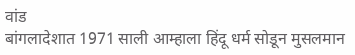वांड
बांगलादेशात 1971 साली आम्हाला हिंदू धर्म सोडून मुसलमान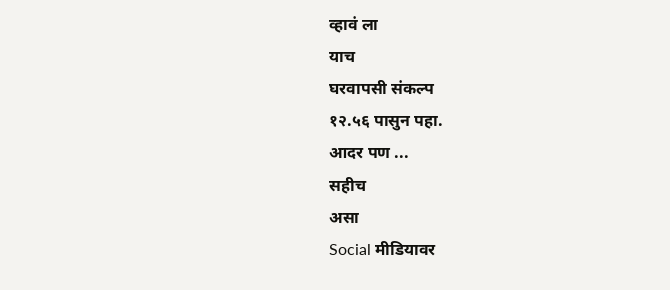व्हावं ला
याच
घरवापसी संकल्प
१२.५६ पासुन पहा.
आदर पण ...
सहीच
असा
Social मीडियावर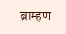ब्राम्हण